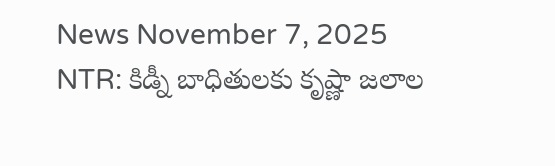News November 7, 2025
NTR: కిడ్నీ బాధితులకు కృష్ణా జలాల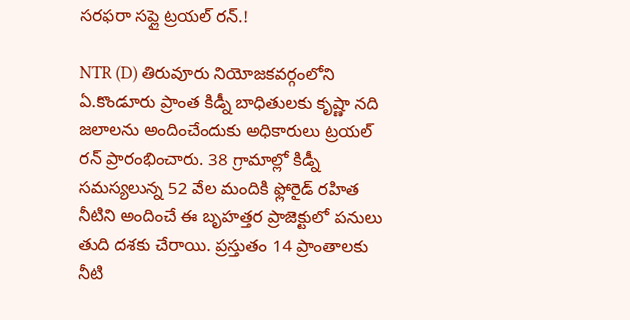సరఫరా సప్లై ట్రయల్ రన్.!

NTR (D) తిరువూరు నియోజకవర్గంలోని ఏ.కొండూరు ప్రాంత కిడ్నీ బాధితులకు కృష్ణా నది జలాలను అందించేందుకు అధికారులు ట్రయల్ రన్ ప్రారంభించారు. 38 గ్రామాల్లో కిడ్నీ సమస్యలున్న 52 వేల మందికి ఫ్లోరైడ్ రహిత నీటిని అందించే ఈ బృహత్తర ప్రాజెక్టులో పనులు తుది దశకు చేరాయి. ప్రస్తుతం 14 ప్రాంతాలకు నీటి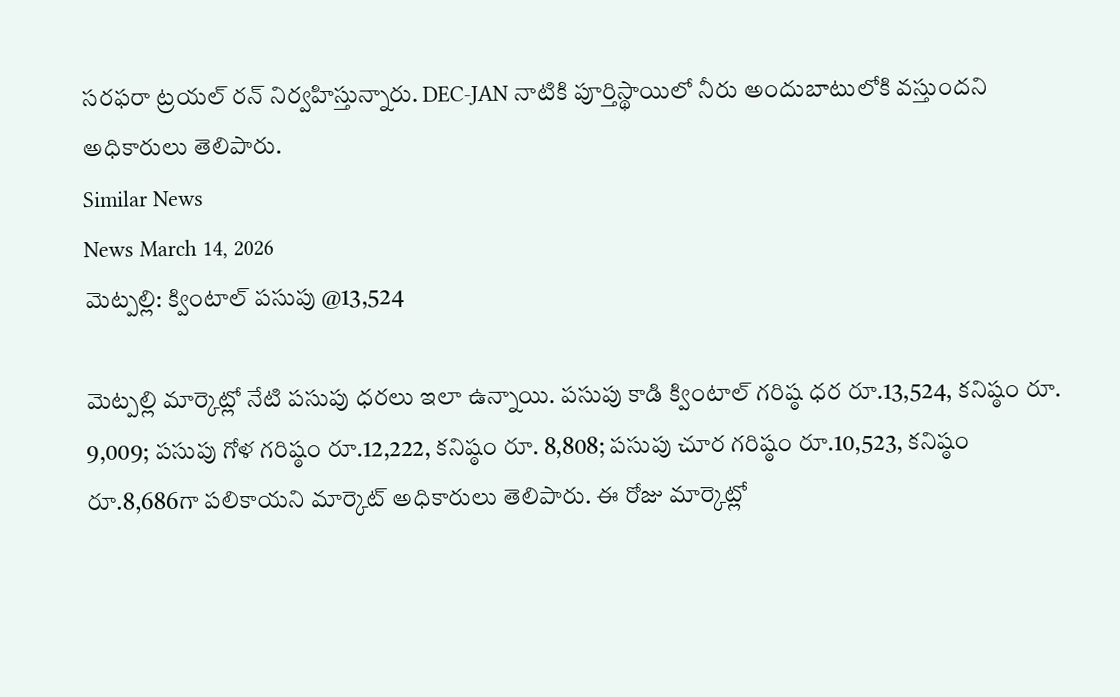సరఫరా ట్రయల్ రన్ నిర్వహిస్తున్నారు. DEC-JAN నాటికి పూర్తిస్థాయిలో నీరు అందుబాటులోకి వస్తుందని అధికారులు తెలిపారు.
Similar News
News March 14, 2026
మెట్పల్లి: క్వింటాల్ పసుపు @13,524

మెట్పల్లి మార్కెట్లో నేటి పసుపు ధరలు ఇలా ఉన్నాయి. పసుపు కాడి క్వింటాల్ గరిష్ఠ ధర రూ.13,524, కనిష్ఠం రూ. 9,009; పసుపు గోళ గరిష్ఠం రూ.12,222, కనిష్ఠం రూ. 8,808; పసుపు చూర గరిష్ఠం రూ.10,523, కనిష్ఠం రూ.8,686గా పలికాయని మార్కెట్ అధికారులు తెలిపారు. ఈ రోజు మార్కెట్లో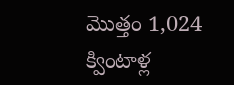మొత్తం 1,024 క్వింటాళ్ల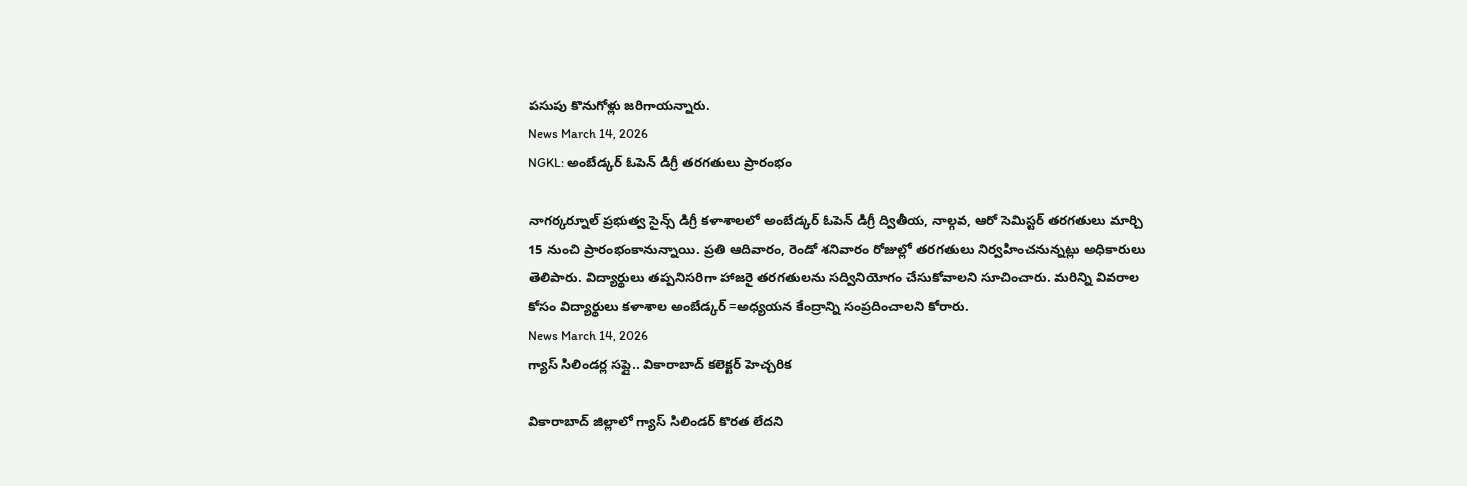పసుపు కొనుగోళ్లు జరిగాయన్నారు.
News March 14, 2026
NGKL: అంబేడ్కర్ ఓపెన్ డిగ్రీ తరగతులు ప్రారంభం

నాగర్కర్నూల్ ప్రభుత్వ సైన్స్ డిగ్రీ కళాశాలలో అంబేడ్కర్ ఓపెన్ డిగ్రీ ద్వితీయ, నాల్గవ, ఆరో సెమిస్టర్ తరగతులు మార్చి 15 నుంచి ప్రారంభంకానున్నాయి. ప్రతి ఆదివారం, రెండో శనివారం రోజుల్లో తరగతులు నిర్వహించనున్నట్లు అధికారులు తెలిపారు. విద్యార్థులు తప్పనిసరిగా హాజరై తరగతులను సద్వినియోగం చేసుకోవాలని సూచించారు. మరిన్ని వివరాల కోసం విద్యార్థులు కళాశాల అంబేడ్కర్ =అధ్యయన కేంద్రాన్ని సంప్రదించాలని కోరారు.
News March 14, 2026
గ్యాస్ సిలిండర్ల సప్లై.. వికారాబాద్ కలెక్టర్ హెచ్చరిక

వికారాబాద్ జిల్లాలో గ్యాస్ సిలిండర్ కొరత లేదని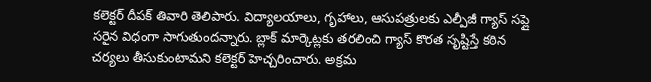కలెక్టర్ దీపక్ తివారి తెలిపారు. విద్యాలయాలు, గృహాలు, ఆసుపత్రులకు ఎల్పీజీ గ్యాస్ సప్లై సరైన విధంగా సాగుతుందన్నారు. బ్లాక్ మార్కెట్లకు తరలించి గ్యాస్ కొరత సృష్టిస్తే కఠిన చర్యలు తీసుకుంటామని కలెక్టర్ హెచ్చరించారు. అక్రమ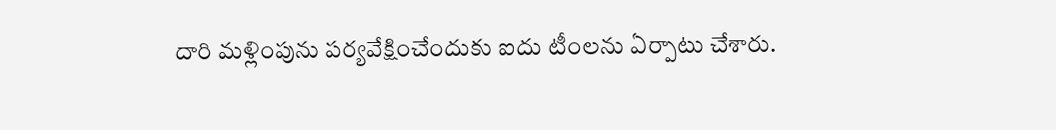దారి మళ్లింపును పర్యవేక్షించేందుకు ఐదు టీంలను ఏర్పాటు చేశారు.